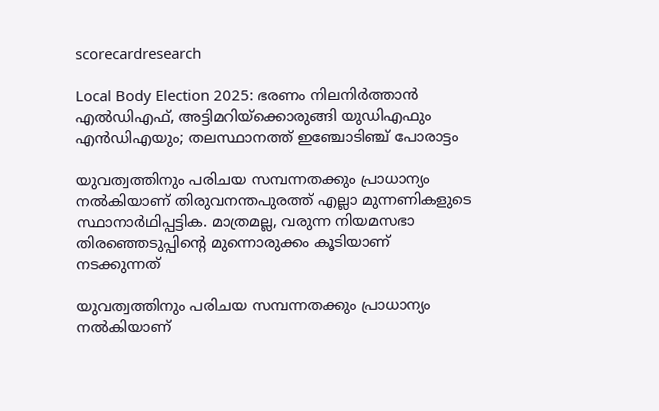scorecardresearch

Local Body Election 2025: ഭരണം നിലനിർത്താൻ എൽഡിഎഫ്, അട്ടിമറിയ്‌ക്കൊരുങ്ങി യുഡിഎഫും എൻഡിഎയും; തലസ്ഥാനത്ത് ഇഞ്ചോടിഞ്ച് പോരാട്ടം

യുവത്വത്തിനും പരിചയ സമ്പന്നതക്കും പ്രാധാന്യം നൽകിയാണ് തിരുവനന്തപുരത്ത് എല്ലാ മുന്നണികളുടെ സ്ഥാനാർഥിപ്പട്ടിക. മാത്രമല്ല, വരുന്ന നിയമസഭാ തിരഞ്ഞെടുപ്പിന്റെ മുന്നൊരുക്കം കൂടിയാണ് നടക്കുന്നത്

യുവത്വത്തിനും പരിചയ സമ്പന്നതക്കും പ്രാധാന്യം നൽകിയാണ്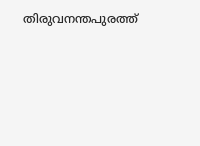തിരുവനന്തപുരത്ത്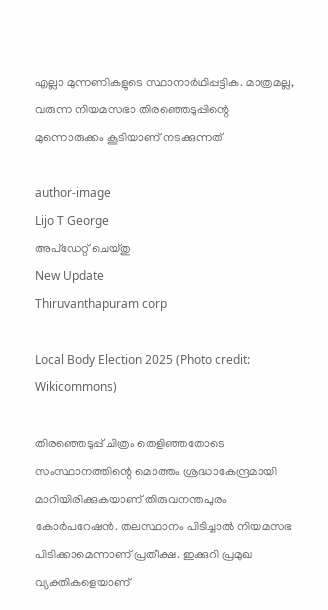എല്ലാ മുന്നണികളുടെ സ്ഥാനാർഥിപ്പട്ടിക. മാത്രമല്ല, വരുന്ന നിയമസഭാ തിരഞ്ഞെടുപ്പിന്റെ മുന്നൊരുക്കം കൂടിയാണ് നടക്കുന്നത്

author-image
Lijo T George
അപ്‌ഡേറ്റ് ചെയ്‌തു
New Update
Thiruvanthapuram corp

Local Body Election 2025 (Photo credit: Wikicommons)

തിരഞ്ഞെടുപ്പ് ചിത്രം തെളിഞ്ഞതോടെ സംസ്ഥാനത്തിന്റെ മൊത്തം ശ്രദ്ധാകേന്ദ്രമായി മാറിയിരിക്കുകയാണ് തിരുവനന്തപുരം കോർപറേഷൻ. തലസ്ഥാനം പിടിച്ചാൽ നിയമസഭ പിടിക്കാമെന്നാണ് പ്രതീക്ഷ. ഇക്കുറി പ്രമുഖ വ്യക്തികളെയാണ്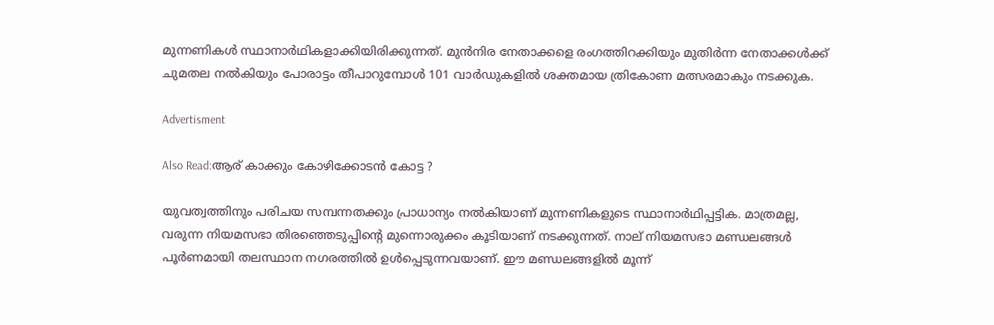മുന്നണികൾ സ്ഥാനാർഥികളാക്കിയിരിക്കുന്നത്. മുൻനിര നേതാക്കളെ രംഗത്തിറക്കിയും മുതിർന്ന നേതാക്കൾക്ക് ചുമതല നൽകിയും പോരാട്ടം തീപാറുമ്പോൾ 101 വാർഡുകളിൽ ശക്തമായ ത്രികോണ മത്സരമാകും നടക്കുക.

Advertisment

Also Read:ആര് കാക്കും കോഴിക്കോടൻ കോട്ട ?

യുവത്വത്തിനും പരിചയ സമ്പന്നതക്കും പ്രാധാന്യം നൽകിയാണ് മുന്നണികളുടെ സ്ഥാനാർഥിപ്പട്ടിക. മാത്രമല്ല, വരുന്ന നിയമസഭാ തിരഞ്ഞെടുപ്പിന്റെ മുന്നൊരുക്കം കൂടിയാണ് നടക്കുന്നത്. നാല് നിയമസഭാ മണ്ഡലങ്ങൾ പൂർണമായി തലസ്ഥാന നഗരത്തിൽ ഉൾപ്പെടുന്നവയാണ്. ഈ മണ്ഡലങ്ങളിൽ മൂന്ന്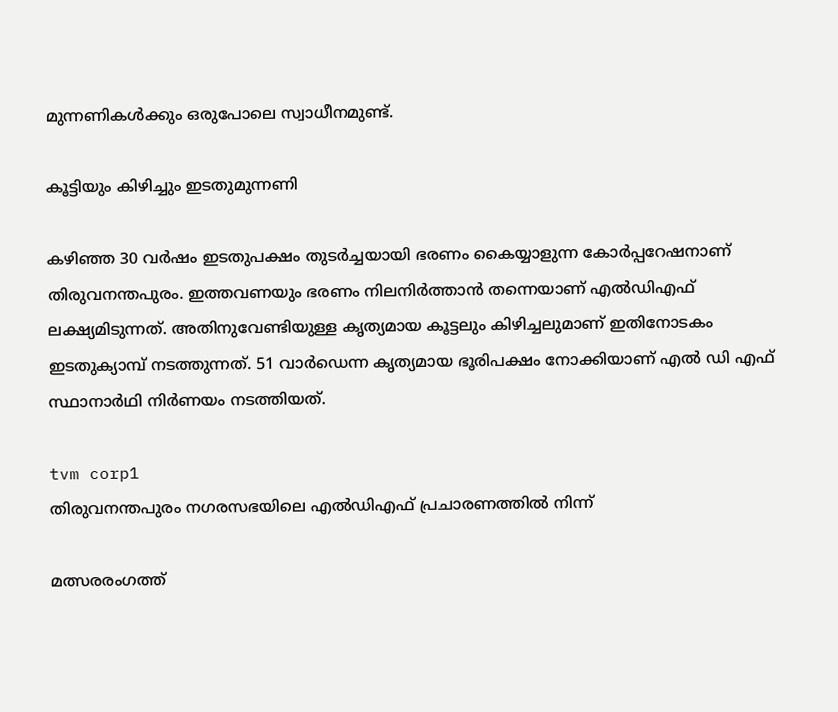മുന്നണികൾക്കും ഒരുപോലെ സ്വാധീനമുണ്ട്.

കൂട്ടിയും കിഴിച്ചും ഇടതുമുന്നണി

കഴിഞ്ഞ 30 വർഷം ഇടതുപക്ഷം തുടർച്ചയായി ഭരണം കൈയ്യാളുന്ന കോർപ്പറേഷനാണ് തിരുവനന്തപുരം. ഇത്തവണയും ഭരണം നിലനിർത്താൻ തന്നെയാണ് എൽഡിഎഫ് ലക്ഷ്യമിടുന്നത്. അതിനുവേണ്ടിയുള്ള കൃത്യമായ കൂട്ടലും കിഴിച്ചലുമാണ് ഇതിനോടകം ഇടതുക്യാമ്പ് നടത്തുന്നത്. 51 വാർഡെന്ന കൃത്യമായ ഭൂരിപക്ഷം നോക്കിയാണ് എൽ ഡി എഫ് സ്ഥാനാർഥി നിർണയം നടത്തിയത്.

tvm corp1
തിരുവനന്തപുരം നഗരസഭയിലെ എൽഡിഎഫ് പ്രചാരണത്തിൽ നിന്ന്

മത്സരരംഗത്ത്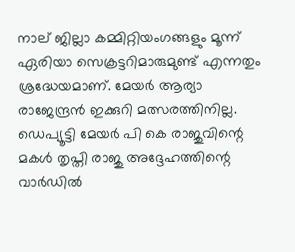നാല് ജില്ലാ കമ്മിറ്റിയംഗങ്ങളും മൂന്ന് ഏരിയാ സെക്രട്ടറിമാരുമുണ്ട് എന്നതും ശ്രദ്ധേയമാണ്. മേയർ ആര്യാ രാജേന്ദ്രൻ ഇക്കുറി മത്സരത്തിനില്ല. ഡെപ്യൂട്ടി മേയർ പി കെ രാജുവിന്റെ മകൾ തൃപ്തി രാജു അദ്ദേഹത്തിന്റെ വാർഡിൽ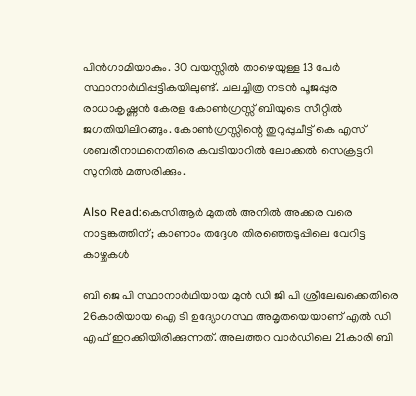പിൻഗാമിയാകും. 30 വയസ്സിൽ താഴെയുള്ള 13 പേർ സ്ഥാനാർഥിപ്പട്ടികയിലുണ്ട്. ചലച്ചിത്ര നടൻ പൂജപ്പുര രാധാകൃഷ്ണൻ കേരള കോൺഗ്രസ്സ് ബിയുടെ സീറ്റിൽ ജഗതിയിലിറങ്ങും. കോൺഗ്രസ്സിന്റെ തുറുപ്പുചീട്ട് കെ എസ് ശബരീനാഥനെതിരെ കവടിയാറിൽ ലോക്കൽ സെക്രട്ടറി സുനിൽ മത്സരിക്കും.

Also Read:കെസിആർ മുതൽ അനിൽ അക്കര വരെ നാട്ടങ്കത്തിന്; കാണാം തദ്ദേശ തിരഞ്ഞെടുപ്പിലെ വേറിട്ട കാഴ്ചകൾ

ബി ജെ പി സ്ഥാനാർഥിയായ മുൻ ഡി ജി പി ശ്രീലേഖക്കെതിരെ 26കാരിയായ ഐ ടി ഉദ്യോഗസ്ഥ അമൃതയെയാണ് എൽ ഡി എഫ് ഇറക്കിയിരിക്കുന്നത്. അലത്തറ വാർഡിലെ 21കാരി ബി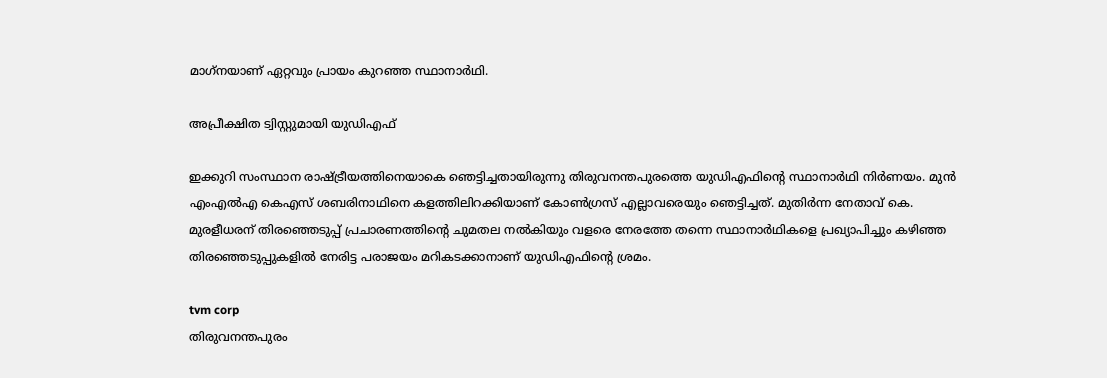മാഗ്‌നയാണ് ഏറ്റവും പ്രായം കുറഞ്ഞ സ്ഥാനാർഥി.

അപ്രീക്ഷിത ട്വിസ്റ്റുമായി യുഡിഎഫ്

ഇക്കുറി സംസ്ഥാന രാഷ്ട്രീയത്തിനെയാകെ ഞെട്ടിച്ചതായിരുന്നു തിരുവനന്തപുരത്തെ യുഡിഎഫിന്റെ സ്ഥാനാർഥി നിർണയം. മുൻ എംഎൽഎ കെഎസ് ശബരിനാഥിനെ കളത്തിലിറക്കിയാണ് കോൺഗ്രസ് എല്ലാവരെയും ഞെട്ടിച്ചത്. മുതിർന്ന നേതാവ് കെ. മുരളീധരന് തിരഞ്ഞെടുപ്പ് പ്രചാരണത്തിന്റെ ചുമതല നൽകിയും വളരെ നേരത്തേ തന്നെ സ്ഥാനാർഥികളെ പ്രഖ്യാപിച്ചും കഴിഞ്ഞ തിരഞ്ഞെടുപ്പുകളിൽ നേരിട്ട പരാജയം മറികടക്കാനാണ് യുഡിഎഫിന്റെ ശ്രമം.

tvm corp
തിരുവനന്തപുരം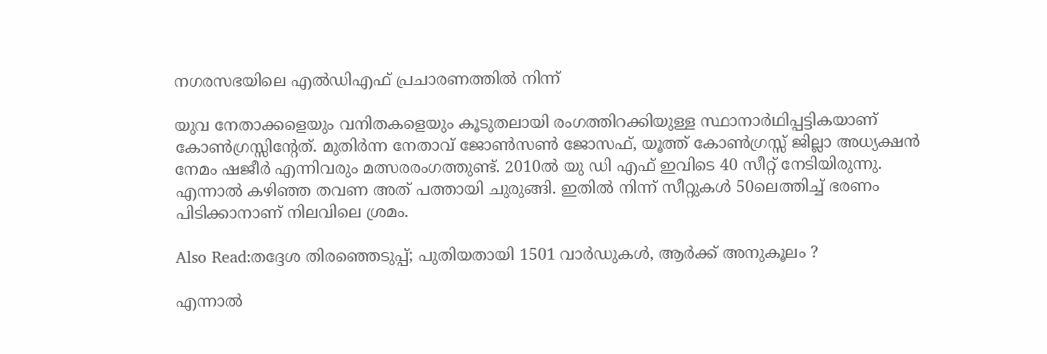നഗരസഭയിലെ എൽഡിഎഫ് പ്രചാരണത്തിൽ നിന്ന്

യുവ നേതാക്കളെയും വനിതകളെയും കൂടുതലായി രംഗത്തിറക്കിയുള്ള സ്ഥാനാർഥിപ്പട്ടികയാണ് കോൺഗ്രസ്സിന്റേത്. മുതിർന്ന നേതാവ് ജോൺസൺ ജോസഫ്, യൂത്ത് കോൺഗ്രസ്സ് ജില്ലാ അധ്യക്ഷൻ നേമം ഷജീർ എന്നിവരും മത്സരരംഗത്തുണ്ട്. 2010ൽ യു ഡി എഫ് ഇവിടെ 40 സീറ്റ് നേടിയിരുന്നു. എന്നാൽ കഴിഞ്ഞ തവണ അത് പത്തായി ചുരുങ്ങി. ഇതിൽ നിന്ന് സീറ്റുകൾ 50ലെത്തിച്ച് ഭരണം പിടിക്കാനാണ് നിലവിലെ ശ്രമം.

Also Read:തദ്ദേശ തിരഞ്ഞെടുപ്പ്; പുതിയതായി 1501 വാർഡുകൾ, ആർക്ക് അനുകൂലം ?

എന്നാൽ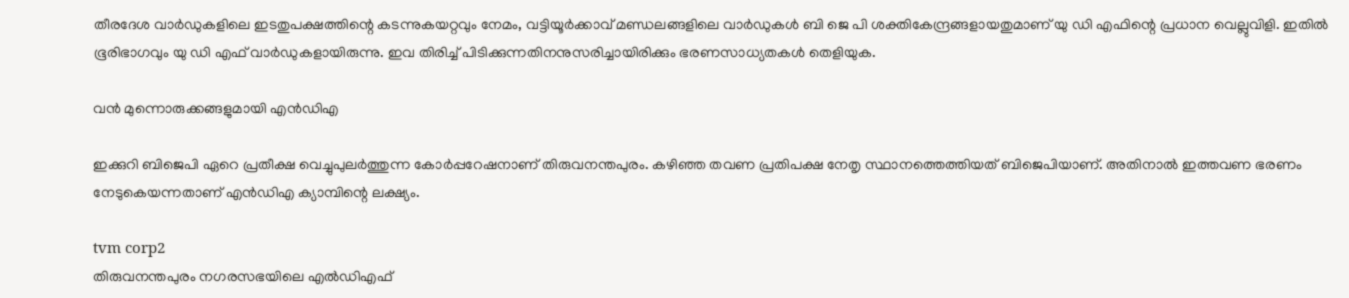തീരദേശ വാർഡുകളിലെ ഇടതുപക്ഷത്തിന്റെ കടന്നുകയറ്റവും നേമം, വട്ടിയൂർക്കാവ് മണ്ഡലങ്ങളിലെ വാർഡുകൾ ബി ജെ പി ശക്തികേന്ദ്രങ്ങളായതുമാണ് യു ഡി എഫിന്റെ പ്രധാന വെല്ലുവിളി. ഇതിൽ ഭൂരിഭാഗവും യു ഡി എഫ് വാർഡുകളായിരുന്നു. ഇവ തിരിച്ച് പിടിക്കുന്നതിനനുസരിച്ചായിരിക്കും ഭരണസാധ്യതകൾ തെളിയുക.

വൻ മുന്നൊരുക്കങ്ങളുമായി എൻഡിഎ

ഇക്കുറി ബിജെപി ഏറെ പ്രതീക്ഷ വെച്ചുപുലർത്തുന്ന കോർപ്പറേഷനാണ് തിരുവനന്തപുരം. കഴിഞ്ഞ തവണ പ്രതിപക്ഷ നേതൃ സ്ഥാനത്തെത്തിയത് ബിജെപിയാണ്. അതിനാൽ ഇത്തവണ ഭരണം നേടുകെയന്നതാണ് എൻഡിഎ ക്യാമ്പിന്റെ ലക്ഷ്യം.

tvm corp2
തിരുവനന്തപുരം നഗരസഭയിലെ എൽഡിഎഫ്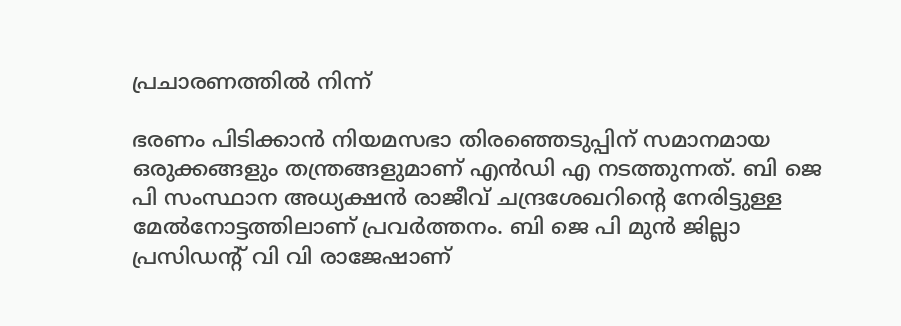പ്രചാരണത്തിൽ നിന്ന്

ഭരണം പിടിക്കാൻ നിയമസഭാ തിരഞ്ഞെടുപ്പിന് സമാനമായ ഒരുക്കങ്ങളും തന്ത്രങ്ങളുമാണ് എൻഡി എ നടത്തുന്നത്. ബി ജെ പി സംസ്ഥാന അധ്യക്ഷൻ രാജീവ് ചന്ദ്രശേഖറിന്റെ നേരിട്ടുള്ള മേൽനോട്ടത്തിലാണ് പ്രവർത്തനം. ബി ജെ പി മുൻ ജില്ലാ പ്രസിഡന്റ് വി വി രാജേഷാണ്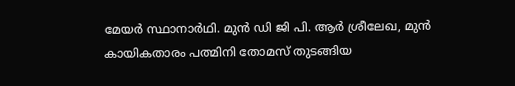മേയർ സ്ഥാനാർഥി. മുൻ ഡി ജി പി. ആർ ശ്രീലേഖ, മുൻ കായികതാരം പത്മിനി തോമസ് തുടങ്ങിയ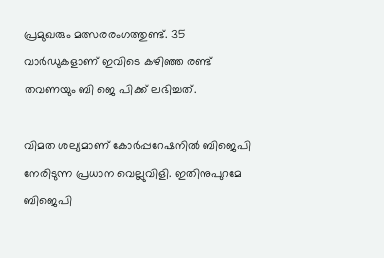പ്രമുഖരും മത്സരരംഗത്തുണ്ട്. 35 വാർഡുകളാണ് ഇവിടെ കഴിഞ്ഞ രണ്ട് തവണയും ബി ജെ പിക്ക് ലഭിച്ചത്.

വിമത ശല്യമാണ് കോർപ്പറേഷനിൽ ബിജെപി നേരിടുന്ന പ്രധാന വെല്ലുവിളി. ഇതിനുപുറമേ ബിജെപി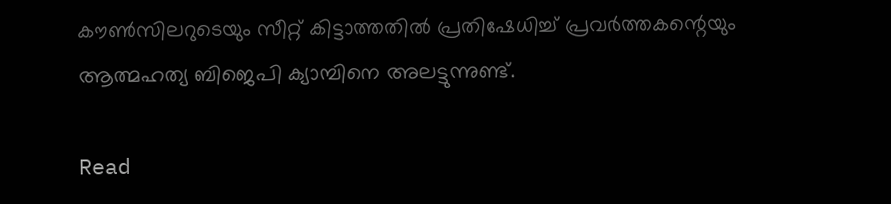കൗൺസിലറുടെയും സീറ്റ് കിട്ടാത്തതിൽ പ്രതിഷേധിച്ച് പ്രവർത്തകന്റെയും ആത്മഹത്യ ബിജെപി ക്യാമ്പിനെ അലട്ടുന്നുണ്ട്.

Read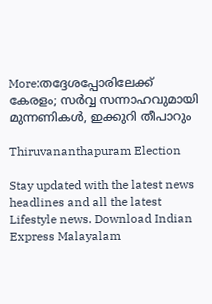More:തദ്ദേശപ്പോരിലേക്ക് കേരളം; സർവ്വ സന്നാഹവുമായി മുന്നണികൾ, ഇക്കുറി തീപാറും

Thiruvananthapuram Election

Stay updated with the latest news headlines and all the latest Lifestyle news. Download Indian Express Malayalam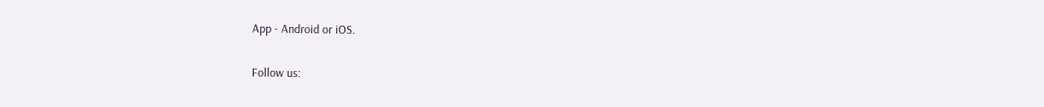App - Android or iOS.

Follow us: